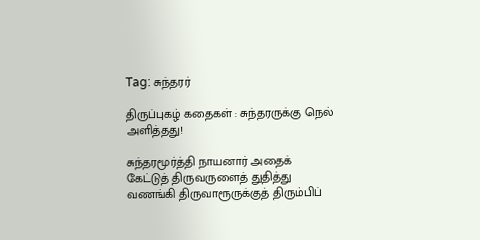Tag: சுந்தரர்

திருப்புகழ் கதைகள் : சுந்தரருக்கு நெல் அளித்தது!

சுந்தரமூர்த்தி நாயனார் அதைக் கேட்டுத் திருவருளைத் துதித்து வணங்கி திருவாரூருக்குத் திரும்பிப்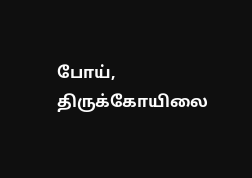போய், திருக்கோயிலை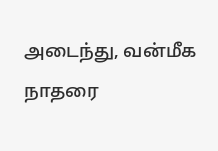அடைந்து, வன்மீக நாதரை